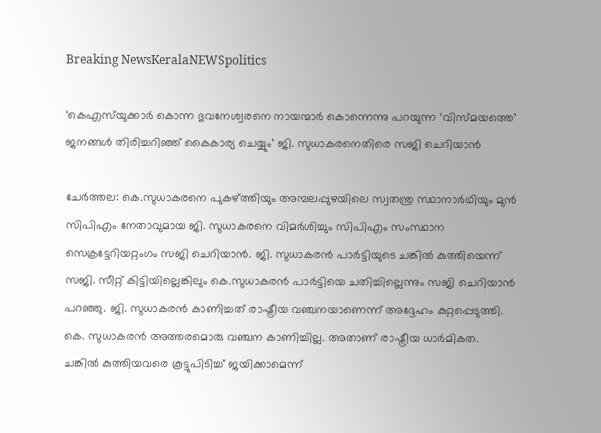Breaking NewsKeralaNEWSpolitics

‘കെഎസ്‌യുക്കാർ കൊന്ന ഭുവനേശ്വരനെ നായന്മാർ കൊന്നെന്നു പറയുന്ന ‘വിസ്മയത്തെ’ ജനങ്ങൾ തിരിച്ചറിഞ്ഞ് കൈകാര്യ ചെയ്യും’ ജി. സുധാകരനെതിരെ സജി ചെറിയാൻ

ചേർത്തല: കെ.സുധാകരനെ പുകഴ്ത്തിയും അമ്പലപ്പുഴയിലെ സ്വതന്ത്ര സ്ഥാനാ‍ര്‍ഥിയും മുന്‍ സിപിഎം നേതാവുമായ ജി. സുധാകരനെ വിമര്‍ശിച്ചും സിപിഎം സംസ്ഥാന സെക്രട്ടേറിയറ്റംഗം സജി ചെറിയാന്‍. ജി. സുധാകരന്‍ പാര്‍ട്ടിയുടെ ചങ്കില്‍ കുത്തിയെന്ന് സജി. സീറ്റ് കിട്ടിയില്ലെങ്കിലും കെ.സുധാകരന്‍ പാര്‍ട്ടിയെ ചതിച്ചില്ലെന്നും സജി ചെറിയാന്‍ പറഞ്ഞു. ജി. സുധാകരൻ കാണിച്ചത് രാഷ്ട്രീയ വഞ്ചനയാണെന്ന് അദ്ദേഹം കുറ്റപ്പെടുത്തി. കെ. സുധാകരൻ അത്തരമൊരു വഞ്ചന കാണിച്ചില്ല. അതാണ് രാഷ്ട്രീയ ധാർമികത. ചങ്കില്‍‌ കുത്തിയവരെ കൂട്ടുപിടിച്ച് ജയിക്കാമെന്ന്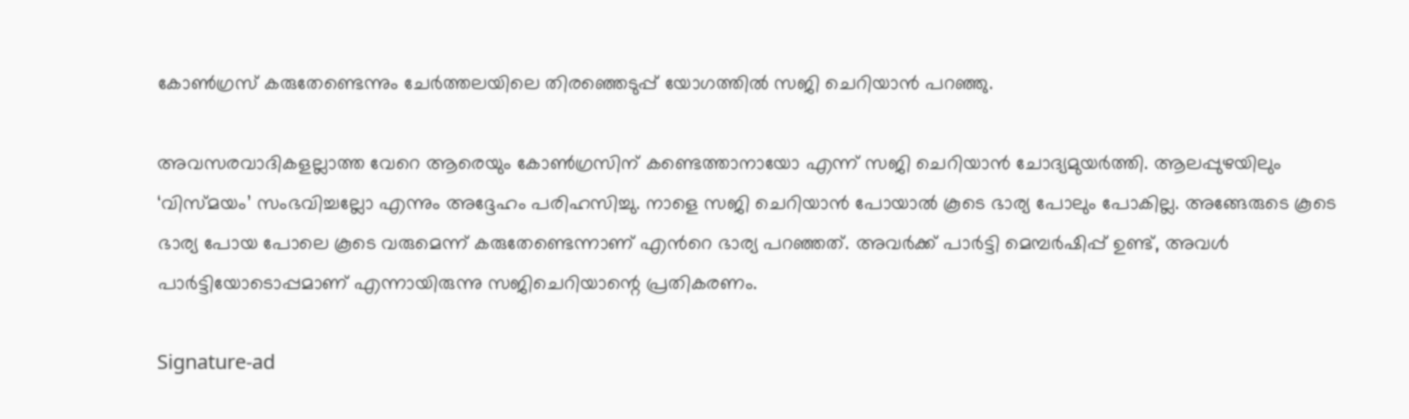കോൺഗ്രസ് കരുതേണ്ടെന്നും ചേർത്തലയിലെ തിരഞ്ഞെടുപ്പ് യോഗത്തിൽ സജി ചെറിയാൻ പറഞ്ഞു.

അവസരവാദികളല്ലാത്ത വേറെ ആരെയും കോൺഗ്രസിന് കണ്ടെത്താനായോ എന്ന് സജി ചെറിയാൻ ചോദ്യമുയർത്തി. ആലപ്പുഴയിലും ‘വിസ്മയം’ സംഭവിച്ചല്ലോ എന്നും അദ്ദേഹം പരിഹസിച്ചു. നാളെ സജി ചെറിയാൻ പോയാൽ കൂടെ ഭാര്യ പോലും പോകില്ല. അങ്ങേരുടെ കൂടെ ഭാര്യ പോയ പോലെ കൂടെ വരുമെന്ന് കരുതേണ്ടെന്നാണ് എന്‍റെ ഭാര്യ പറഞ്ഞത്. അവര്‍ക്ക് പാർട്ടി മെമ്പർഷിപ്പ് ഉണ്ട്, അവൾ പാർട്ടിയോടൊപ്പമാണ് എന്നായിരുന്നു സജിചെറിയാന്റെ പ്രതികരണം.

Signature-ad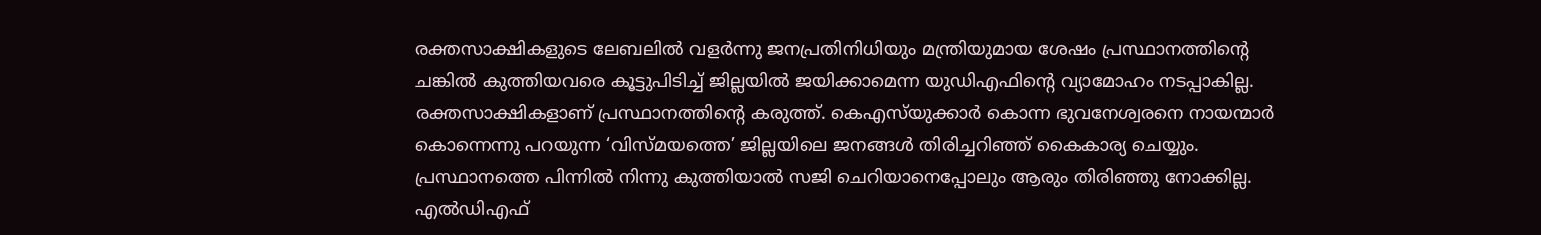രക്തസാക്ഷികളുടെ ലേബലിൽ വളർന്നു ജനപ്രതിനിധിയും മന്ത്രിയുമായ ശേഷം പ്രസ്ഥാനത്തിന്റെ ചങ്കിൽ കുത്തിയവരെ കൂട്ടുപിടിച്ച് ജില്ലയിൽ ജയിക്കാമെന്ന യുഡിഎഫിന്റെ വ്യാമോഹം നടപ്പാകില്ല. രക്തസാക്ഷികളാണ് പ്രസ്ഥാനത്തിന്റെ കരുത്ത്. കെഎസ്‌യുക്കാർ കൊന്ന ഭുവനേശ്വരനെ നായന്മാർ കൊന്നെന്നു പറയുന്ന ‘വിസ്മയത്തെ’ ജില്ലയിലെ ജനങ്ങൾ തിരിച്ചറിഞ്ഞ് കൈകാര്യ ചെയ്യും. പ്രസ്ഥാനത്തെ പിന്നിൽ നിന്നു കുത്തിയാൽ സജി ചെറിയാനെപ്പോലും ആരും തിരിഞ്ഞു നോക്കില്ല. എൽഡിഎഫ്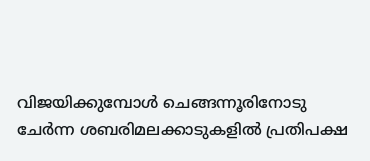വിജയിക്കുമ്പോൾ ചെങ്ങന്നൂരിനോടു ചേർന്ന ശബരിമലക്കാടുകളിൽ പ്രതിപക്ഷ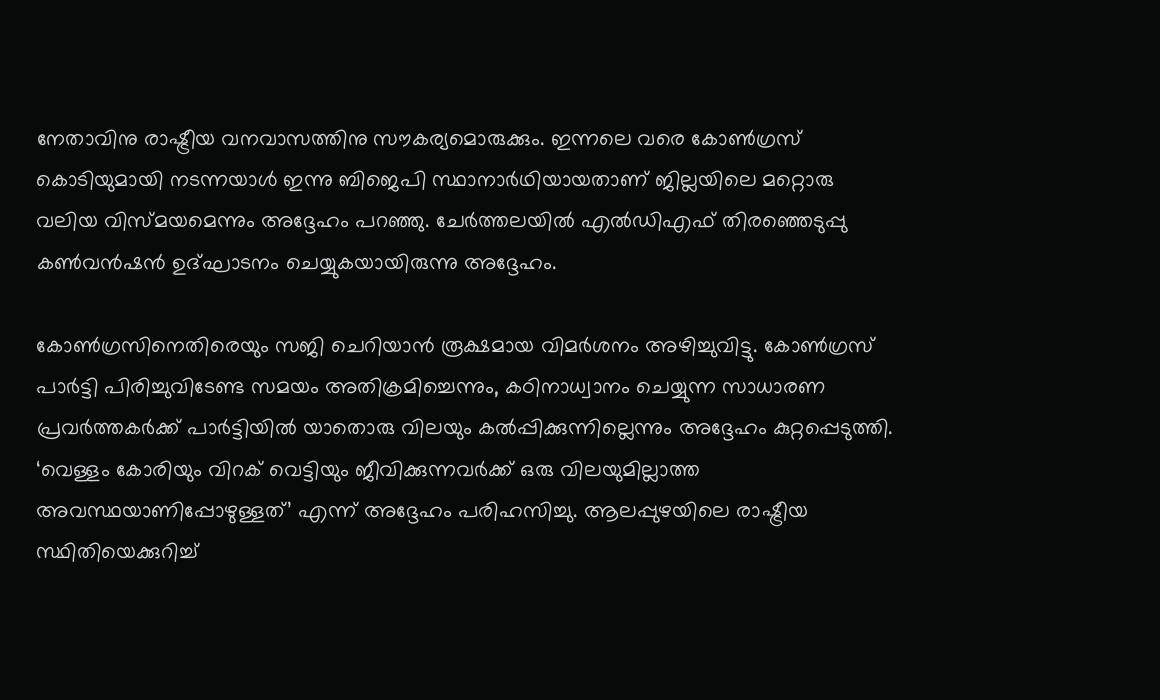നേതാവിനു രാഷ്ട്രീയ വനവാസത്തിനു സൗകര്യമൊരുക്കും. ഇന്നലെ വരെ കോൺഗ്രസ് കൊടിയുമായി നടന്നയാൾ ഇന്നു ബിജെപി സ്ഥാനാർഥിയായതാണ് ജില്ലയിലെ മറ്റൊരു വലിയ വിസ്മയമെന്നും അദ്ദേഹം പറഞ്ഞു. ചേർത്തലയിൽ എൽഡിഎഫ് തിരഞ്ഞെടുപ്പു കൺവൻഷൻ ഉദ്ഘാടനം ചെയ്യുകയായിരുന്നു അദ്ദേഹം.

കോൺഗ്രസിനെതിരെയും സജി ചെറിയാൻ രൂക്ഷമായ വിമർശനം അഴിച്ചുവിട്ടു. കോൺഗ്രസ് പാർട്ടി പിരിച്ചുവിടേണ്ട സമയം അതിക്രമിച്ചെന്നും, കഠിനാധ്വാനം ചെയ്യുന്ന സാധാരണ പ്രവർത്തകർക്ക് പാർട്ടിയിൽ യാതൊരു വിലയും കൽപ്പിക്കുന്നില്ലെന്നും അദ്ദേഹം കുറ്റപ്പെടുത്തി. ‘വെള്ളം കോരിയും വിറക് വെട്ടിയും ജീവിക്കുന്നവർക്ക് ഒരു വിലയുമില്ലാത്ത അവസ്ഥയാണിപ്പോഴുള്ളത്’ എന്ന് അദ്ദേഹം പരിഹസിച്ചു. ആലപ്പുഴയിലെ രാഷ്ട്രീയ സ്ഥിതിയെക്കുറിച്ച്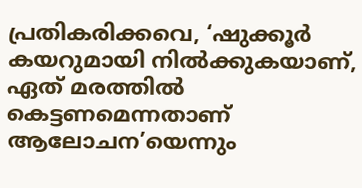പ്രതികരിക്കവെ, ‘ഷുക്കൂർ കയറുമായി നിൽക്കുകയാണ്, ഏത് മരത്തിൽ കെട്ടണമെന്നതാണ് ആലോചന’യെന്നും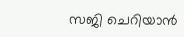സജി ചെറിയാൻ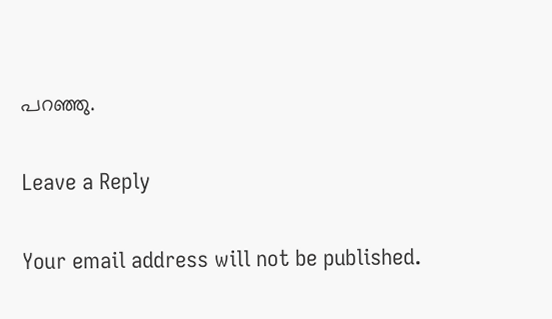പറഞ്ഞു.

Leave a Reply

Your email address will not be published.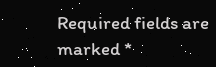Required fields are marked *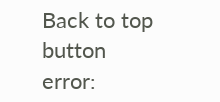Back to top button
error: